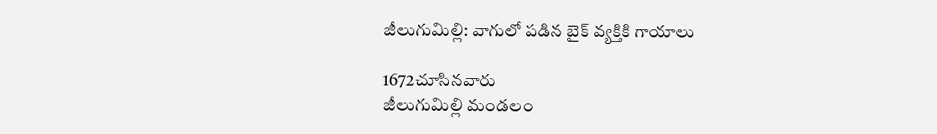జీలుగుమిల్లి: వాగులో పడిన బైక్ వ్యక్తికి గాయాలు

1672చూసినవారు
జీలుగుమిల్లి మండలం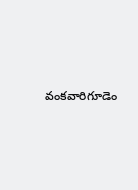వంకవారిగూడెం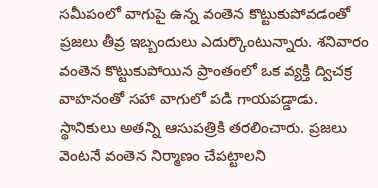సమీపంలో వాగుపై ఉన్న వంతెన కొట్టుకుపోవడంతో ప్రజలు తీవ్ర ఇబ్బందులు ఎదుర్కొంటున్నారు. శనివారం వంతెన కొట్టుకుపోయిన ప్రాంతంలో ఒక వ్యక్తి ద్విచక్ర వాహనంతో సహా వాగులో పడి గాయపడ్డాడు. స్థానికులు అతన్ని ఆసుపత్రికి తరలించారు. ప్రజలు వెంటనే వంతెన నిర్మాణం చేపట్టాలని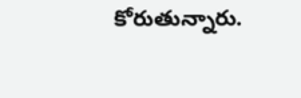కోరుతున్నారు.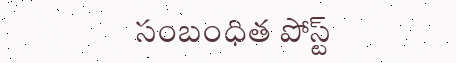సంబంధిత పోస్ట్